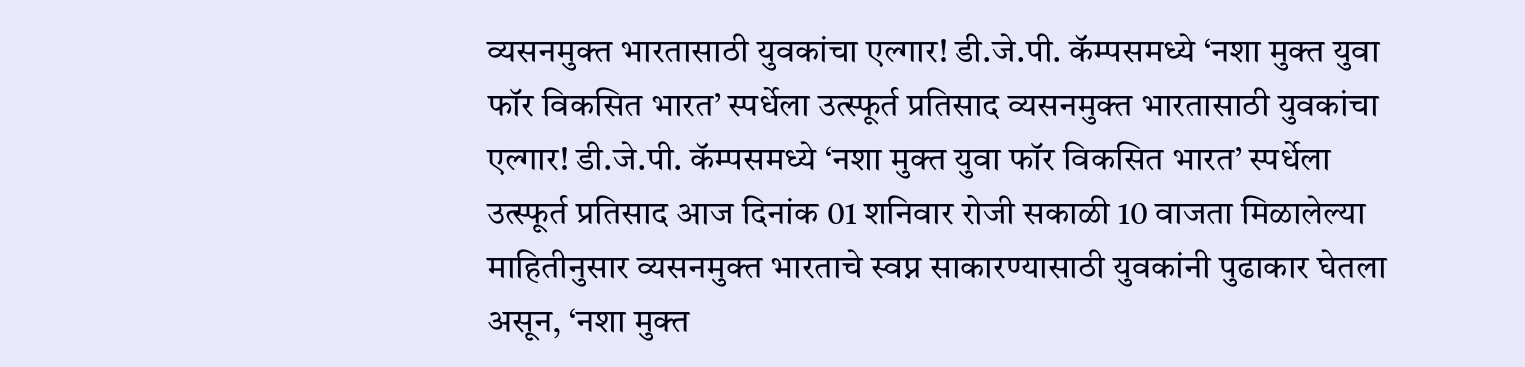व्यसनमुक्त भारतासाठी युवकांचा एल्गार! डी.जे.पी. कॅम्पसमध्ये ‘नशा मुक्त युवा फॉर विकसित भारत’ स्पर्धेला उत्स्फूर्त प्रतिसाद व्यसनमुक्त भारतासाठी युवकांचा एल्गार! डी.जे.पी. कॅम्पसमध्ये ‘नशा मुक्त युवा फॉर विकसित भारत’ स्पर्धेला उत्स्फूर्त प्रतिसाद आज दिनांक 01 शनिवार रोजी सकाळी 10 वाजता मिळालेल्या माहितीनुसार व्यसनमुक्त भारताचे स्वप्न साकारण्यासाठी युवकांनी पुढाकार घेतला असून, ‘नशा मुक्त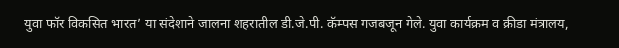युवा फॉर विकसित भारत’ या संदेशाने जालना शहरातील डी.जे.पी. कॅम्पस गजबजून गेले. युवा कार्यक्रम व क्रीडा मंत्रालय,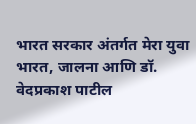भारत सरकार अंतर्गत मेरा युवा भारत, जालना आणि डॉ. वेदप्रकाश पाटील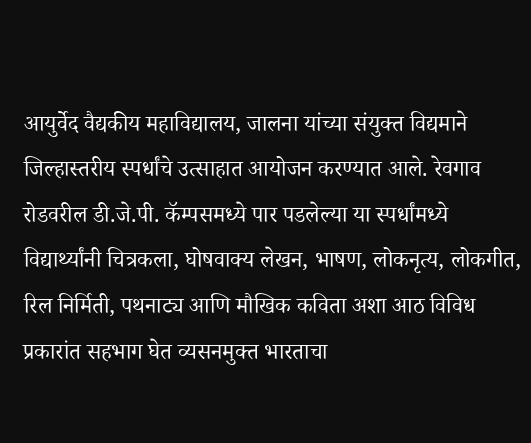आयुर्वेद वैद्यकीय महाविद्यालय, जालना यांच्या संयुक्त विद्यमाने जिल्हास्तरीय स्पर्धांचे उत्साहात आयोजन करण्यात आले. रेवगाव रोडवरील डी.जे.पी. कॅम्पसमध्ये पार पडलेल्या या स्पर्धांमध्ये विद्यार्थ्यांनी चित्रकला, घोषवाक्य लेखन, भाषण, लोकनृत्य, लोकगीत, रिल निर्मिती, पथनाट्य आणि मौखिक कविता अशा आठ विविध प्रकारांत सहभाग घेत व्यसनमुक्त भारताचा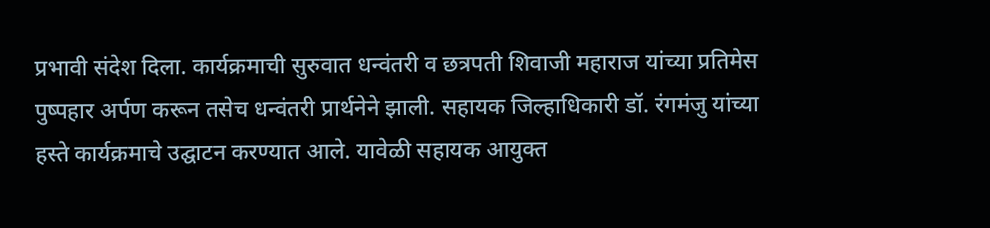प्रभावी संदेश दिला. कार्यक्रमाची सुरुवात धन्वंतरी व छत्रपती शिवाजी महाराज यांच्या प्रतिमेस पुष्पहार अर्पण करून तसेच धन्वंतरी प्रार्थनेने झाली. सहायक जिल्हाधिकारी डॉ. रंगमंजु यांच्या हस्ते कार्यक्रमाचे उद्घाटन करण्यात आले. यावेळी सहायक आयुक्त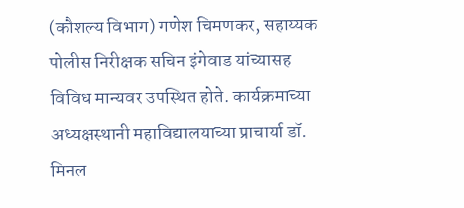(कौशल्य विभाग) गणेश चिमणकर, सहाय्यक पोलीस निरीक्षक सचिन इंगेवाड यांच्यासह विविध मान्यवर उपस्थित होते. कार्यक्रमाच्या अध्यक्षस्थानी महाविद्यालयाच्या प्राचार्या डॉ. मिनल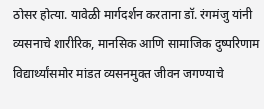ठोसर होत्या. यावेळी मार्गदर्शन करताना डॉ. रंगमंजु यांनी व्यसनाचे शारीरिक, मानसिक आणि सामाजिक दुष्परिणाम विद्यार्थ्यांसमोर मांडत व्यसनमुक्त जीवन जगण्याचे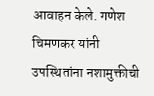आवाहन केले. गणेश चिमणकर यांनी उपस्थितांना नशामुक्तीची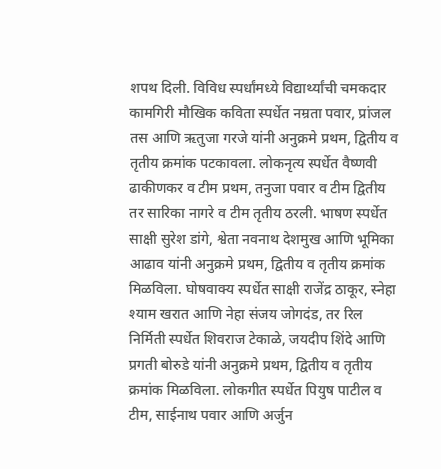शपथ दिली. विविध स्पर्धांमध्ये विद्यार्थ्यांची चमकदार कामगिरी मौखिक कविता स्पर्धेत नम्रता पवार, प्रांजल तस आणि ऋतुजा गरजे यांनी अनुक्रमे प्रथम, द्वितीय व तृतीय क्रमांक पटकावला. लोकनृत्य स्पर्धेत वैष्णवी ढाकीणकर व टीम प्रथम, तनुजा पवार व टीम द्वितीय तर सारिका नागरे व टीम तृतीय ठरली. भाषण स्पर्धेत साक्षी सुरेश डांगे, श्वेता नवनाथ देशमुख आणि भूमिका आढाव यांनी अनुक्रमे प्रथम, द्वितीय व तृतीय क्रमांक मिळविला. घोषवाक्य स्पर्धेत साक्षी राजेंद्र ठाकूर, स्नेहा श्याम खरात आणि नेहा संजय जोगदंड, तर रिल निर्मिती स्पर्धेत शिवराज टेकाळे, जयदीप शिंदे आणि प्रगती बोरुडे यांनी अनुक्रमे प्रथम, द्वितीय व तृतीय क्रमांक मिळविला. लोकगीत स्पर्धेत पियुष पाटील व टीम, साईनाथ पवार आणि अर्जुन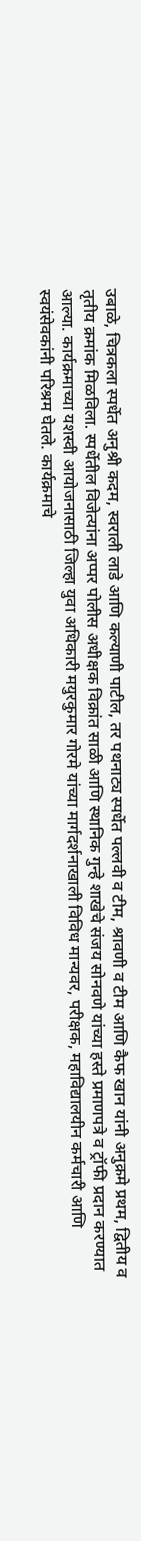उबाळे, चित्रकला स्पर्धेत अनुश्री कदम, स्वराली लाडे आणि कल्याणी पाटील, तर पथनाट्य स्पर्धेत पल्लवी व टीम, श्रावणी व टीम आणि कैफ खान यांनी अनुक्रमे प्रथम, द्वितीय व तृतीय क्रमांक मिळविला. स्पर्धेतील विजेत्यांना अप्पर पोलीस अधीक्षक विक्रांत साळी आणि स्थानिक गुन्हे शाखेचे संजय सोनवणे यांच्या हस्ते प्रमाणपत्रे व ट्रॉफी प्रदान करण्यात आल्या. कार्यक्रमाच्या यशस्वी आयोजनासाठी जिल्हा युवा अधिकारी मयुरकुमार गोरमे यांच्या मार्गदर्शनाखाली विविध मान्यवर, परीक्षक, महाविद्यालयीन कर्मचारी आणि स्वयंसेवकांनी परिश्रम घेतले. कार्यक्रमाचे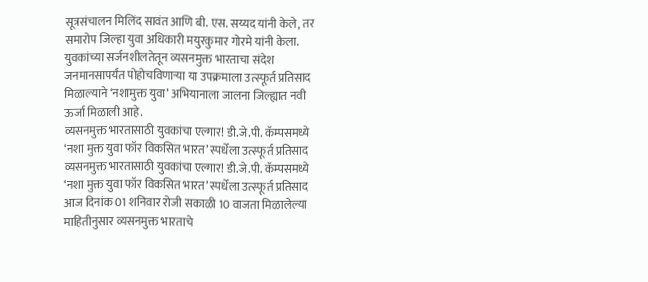सूत्रसंचालन मिलिंद सावंत आणि बी. एस. सय्यद यांनी केले, तर समारोप जिल्हा युवा अधिकारी मयुरकुमार गोरमे यांनी केला. युवकांच्या सर्जनशीलतेतून व्यसनमुक्त भारताचा संदेश जनमानसापर्यंत पोहोचविणाऱ्या या उपक्रमाला उत्स्फूर्त प्रतिसाद मिळाल्याने ‘नशामुक्त युवा’ अभियानाला जालना जिल्ह्यात नवी ऊर्जा मिळाली आहे.
व्यसनमुक्त भारतासाठी युवकांचा एल्गार! डी.जे.पी. कॅम्पसमध्ये ‘नशा मुक्त युवा फॉर विकसित भारत’ स्पर्धेला उत्स्फूर्त प्रतिसाद व्यसनमुक्त भारतासाठी युवकांचा एल्गार! डी.जे.पी. कॅम्पसमध्ये ‘नशा मुक्त युवा फॉर विकसित भारत’ स्पर्धेला उत्स्फूर्त प्रतिसाद आज दिनांक 01 शनिवार रोजी सकाळी 10 वाजता मिळालेल्या माहितीनुसार व्यसनमुक्त भारताचे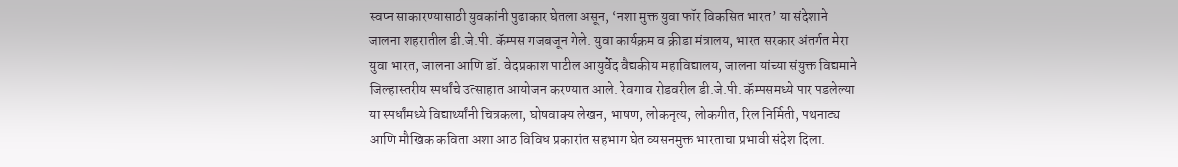स्वप्न साकारण्यासाठी युवकांनी पुढाकार घेतला असून, ‘नशा मुक्त युवा फॉर विकसित भारत’ या संदेशाने जालना शहरातील डी.जे.पी. कॅम्पस गजबजून गेले. युवा कार्यक्रम व क्रीडा मंत्रालय, भारत सरकार अंतर्गत मेरा युवा भारत, जालना आणि डॉ. वेदप्रकाश पाटील आयुर्वेद वैद्यकीय महाविद्यालय, जालना यांच्या संयुक्त विद्यमाने जिल्हास्तरीय स्पर्धांचे उत्साहात आयोजन करण्यात आले. रेवगाव रोडवरील डी.जे.पी. कॅम्पसमध्ये पार पडलेल्या या स्पर्धांमध्ये विद्यार्थ्यांनी चित्रकला, घोषवाक्य लेखन, भाषण, लोकनृत्य, लोकगीत, रिल निर्मिती, पथनाट्य आणि मौखिक कविता अशा आठ विविध प्रकारांत सहभाग घेत व्यसनमुक्त भारताचा प्रभावी संदेश दिला.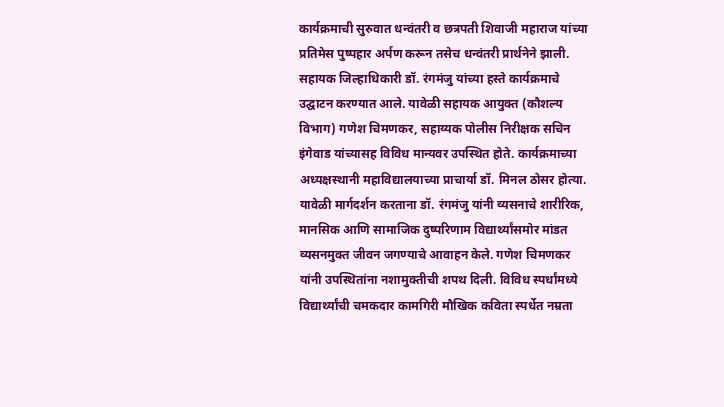कार्यक्रमाची सुरुवात धन्वंतरी व छत्रपती शिवाजी महाराज यांच्या प्रतिमेस पुष्पहार अर्पण करून तसेच धन्वंतरी प्रार्थनेने झाली. सहायक जिल्हाधिकारी डॉ. रंगमंजु यांच्या हस्ते कार्यक्रमाचे उद्घाटन करण्यात आले. यावेळी सहायक आयुक्त (कौशल्य विभाग) गणेश चिमणकर, सहाय्यक पोलीस निरीक्षक सचिन इंगेवाड यांच्यासह विविध मान्यवर उपस्थित होते. कार्यक्रमाच्या अध्यक्षस्थानी महाविद्यालयाच्या प्राचार्या डॉ. मिनल ठोसर होत्या. यावेळी मार्गदर्शन करताना डॉ. रंगमंजु यांनी व्यसनाचे शारीरिक, मानसिक आणि सामाजिक दुष्परिणाम विद्यार्थ्यांसमोर मांडत व्यसनमुक्त जीवन जगण्याचे आवाहन केले. गणेश चिमणकर यांनी उपस्थितांना नशामुक्तीची शपथ दिली. विविध स्पर्धांमध्ये विद्यार्थ्यांची चमकदार कामगिरी मौखिक कविता स्पर्धेत नम्रता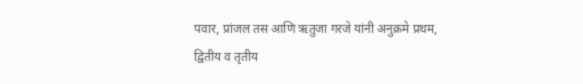पवार, प्रांजल तस आणि ऋतुजा गरजे यांनी अनुक्रमे प्रथम, द्वितीय व तृतीय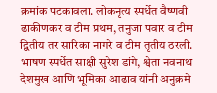क्रमांक पटकावला. लोकनृत्य स्पर्धेत वैष्णवी ढाकीणकर व टीम प्रथम, तनुजा पवार व टीम द्वितीय तर सारिका नागरे व टीम तृतीय ठरली. भाषण स्पर्धेत साक्षी सुरेश डांगे, श्वेता नवनाथ देशमुख आणि भूमिका आढाव यांनी अनुक्रमे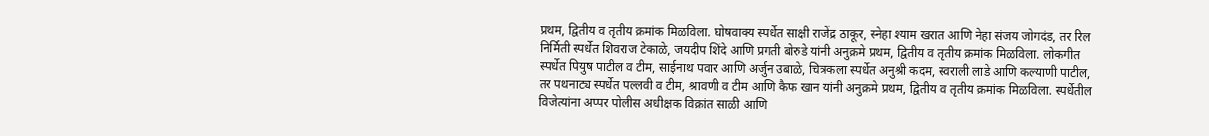प्रथम, द्वितीय व तृतीय क्रमांक मिळविला. घोषवाक्य स्पर्धेत साक्षी राजेंद्र ठाकूर, स्नेहा श्याम खरात आणि नेहा संजय जोगदंड, तर रिल निर्मिती स्पर्धेत शिवराज टेकाळे, जयदीप शिंदे आणि प्रगती बोरुडे यांनी अनुक्रमे प्रथम, द्वितीय व तृतीय क्रमांक मिळविला. लोकगीत स्पर्धेत पियुष पाटील व टीम, साईनाथ पवार आणि अर्जुन उबाळे, चित्रकला स्पर्धेत अनुश्री कदम, स्वराली लाडे आणि कल्याणी पाटील, तर पथनाट्य स्पर्धेत पल्लवी व टीम, श्रावणी व टीम आणि कैफ खान यांनी अनुक्रमे प्रथम, द्वितीय व तृतीय क्रमांक मिळविला. स्पर्धेतील विजेत्यांना अप्पर पोलीस अधीक्षक विक्रांत साळी आणि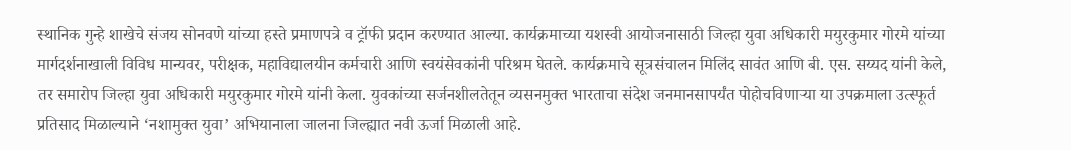स्थानिक गुन्हे शाखेचे संजय सोनवणे यांच्या हस्ते प्रमाणपत्रे व ट्रॉफी प्रदान करण्यात आल्या. कार्यक्रमाच्या यशस्वी आयोजनासाठी जिल्हा युवा अधिकारी मयुरकुमार गोरमे यांच्या मार्गदर्शनाखाली विविध मान्यवर, परीक्षक, महाविद्यालयीन कर्मचारी आणि स्वयंसेवकांनी परिश्रम घेतले. कार्यक्रमाचे सूत्रसंचालन मिलिंद सावंत आणि बी. एस. सय्यद यांनी केले, तर समारोप जिल्हा युवा अधिकारी मयुरकुमार गोरमे यांनी केला. युवकांच्या सर्जनशीलतेतून व्यसनमुक्त भारताचा संदेश जनमानसापर्यंत पोहोचविणाऱ्या या उपक्रमाला उत्स्फूर्त प्रतिसाद मिळाल्याने ‘नशामुक्त युवा’ अभियानाला जालना जिल्ह्यात नवी ऊर्जा मिळाली आहे.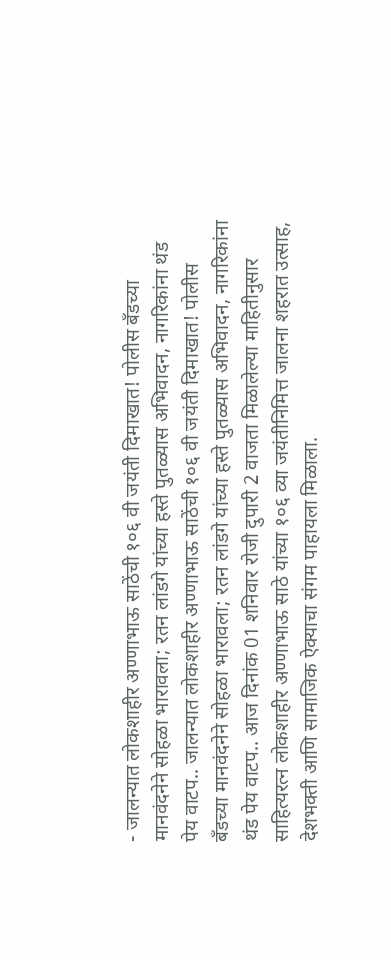- जालन्यात लोकशाहीर अण्णाभाऊ साठेंची १०६ वी जयंती दिमाखात! पोलीस बँडच्या मानवंदनेने सोहळा भारावला; रतन लांडगे यांच्या हस्ते पुतळ्यास अभिवादन, नागरिकांना थंड पेय वाटप.. जालन्यात लोकशाहीर अण्णाभाऊ साठेंची १०६ वी जयंती दिमाखात! पोलीस बँडच्या मानवंदनेने सोहळा भारावला; रतन लांडगे यांच्या हस्ते पुतळ्यास अभिवादन, नागरिकांना थंड पेय वाटप.. आज दिनांक 01 शनिवार रोजी दुपारी 2 वाजता मिळालेल्या माहितीनुसार साहित्यरत्न लोकशाहीर अण्णाभाऊ साठे यांच्या १०६ व्या जयंतीनिमित्त जालना शहरात उत्साह, देशभक्ती आणि सामाजिक ऐक्याचा संगम पाहायला मिळाला.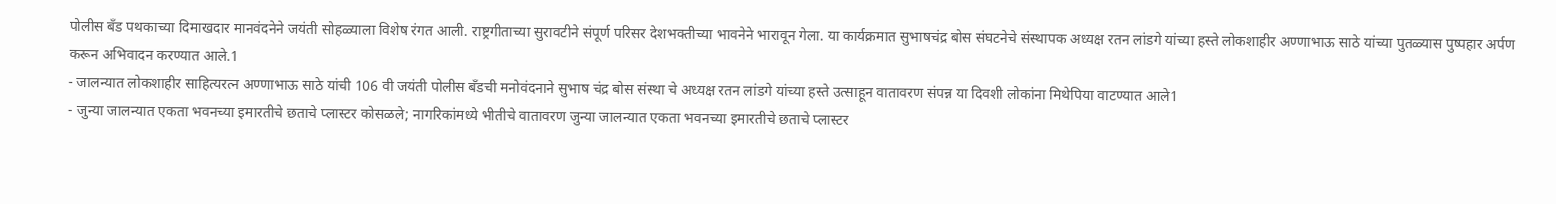पोलीस बँड पथकाच्या दिमाखदार मानवंदनेने जयंती सोहळ्याला विशेष रंगत आली. राष्ट्रगीताच्या सुरावटीने संपूर्ण परिसर देशभक्तीच्या भावनेने भारावून गेला. या कार्यक्रमात सुभाषचंद्र बोस संघटनेचे संस्थापक अध्यक्ष रतन लांडगे यांच्या हस्ते लोकशाहीर अण्णाभाऊ साठे यांच्या पुतळ्यास पुष्पहार अर्पण करून अभिवादन करण्यात आले.1
- जालन्यात लोकशाहीर साहित्यरत्न अण्णाभाऊ साठे यांची 106 वी जयंती पोलीस बँडची मनोवंदनाने सुभाष चंद्र बोस संस्था चे अध्यक्ष रतन लांडगे यांच्या हस्ते उत्साहून वातावरण संपन्न या दिवशी लोकांना मिथेपिया वाटण्यात आले1
- जुन्या जालन्यात एकता भवनच्या इमारतीचे छताचे प्लास्टर कोसळले; नागरिकांमध्ये भीतीचे वातावरण जुन्या जालन्यात एकता भवनच्या इमारतीचे छताचे प्लास्टर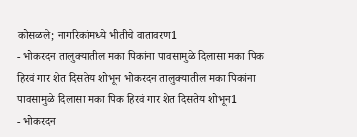कोसळले; नागरिकांमध्ये भीतीचे वातावरण1
- भोकरदन तालुक्यातील मका पिकांना पावसामुळे दिलासा मका पिक हिरवं गार शेत दिसतेय शोभून भोकरदन तालुक्यातील मका पिकांना पावसामुळे दिलासा मका पिक हिरवं गार शेत दिसतेय शोभून1
- भोकरदन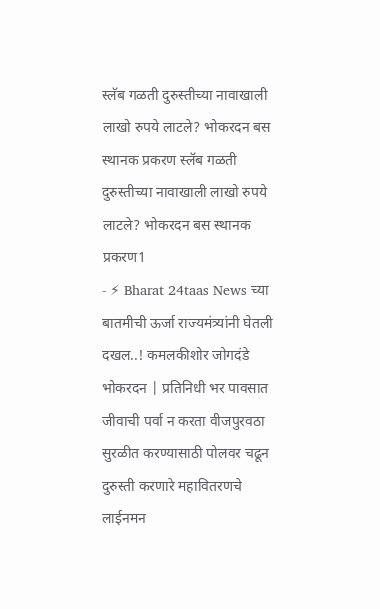स्लॅब गळती दुरुस्तीच्या नावाखाली लाखो रुपये लाटले? भोकरदन बस स्थानक प्रकरण स्लॅब गळती दुरुस्तीच्या नावाखाली लाखो रुपये लाटले? भोकरदन बस स्थानक प्रकरण1
- ⚡ Bharat 24taas News च्या बातमीची ऊर्जा राज्यमंत्र्यांनी घेतली दखल..! कमलकीशोर जोगदंडे भोकरदन | प्रतिनिधी भर पावसात जीवाची पर्वा न करता वीजपुरवठा सुरळीत करण्यासाठी पोलवर चढून दुरुस्ती करणारे महावितरणचे लाईनमन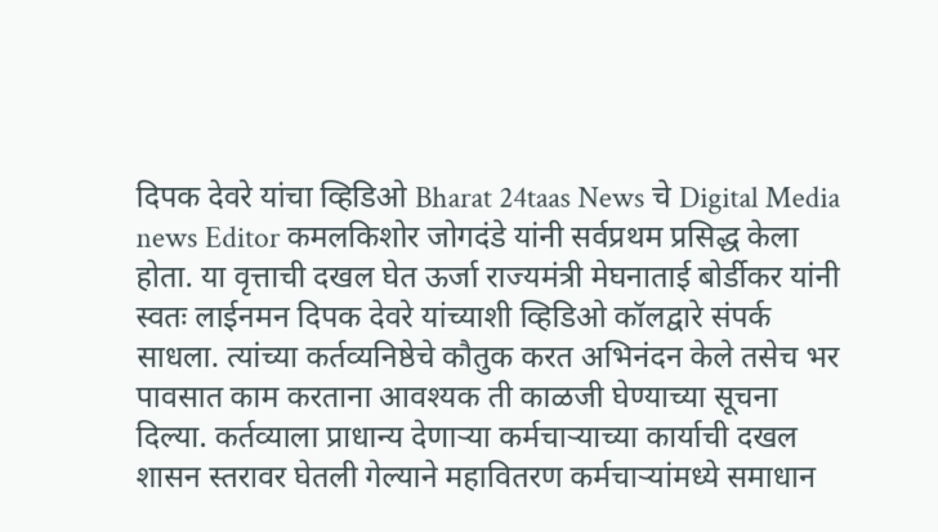दिपक देवरे यांचा व्हिडिओ Bharat 24taas News चे Digital Media news Editor कमलकिशोर जोगदंडे यांनी सर्वप्रथम प्रसिद्ध केला होता. या वृत्ताची दखल घेत ऊर्जा राज्यमंत्री मेघनाताई बोर्डीकर यांनी स्वतः लाईनमन दिपक देवरे यांच्याशी व्हिडिओ कॉलद्वारे संपर्क साधला. त्यांच्या कर्तव्यनिष्ठेचे कौतुक करत अभिनंदन केले तसेच भर पावसात काम करताना आवश्यक ती काळजी घेण्याच्या सूचना दिल्या. कर्तव्याला प्राधान्य देणाऱ्या कर्मचाऱ्याच्या कार्याची दखल शासन स्तरावर घेतली गेल्याने महावितरण कर्मचाऱ्यांमध्ये समाधान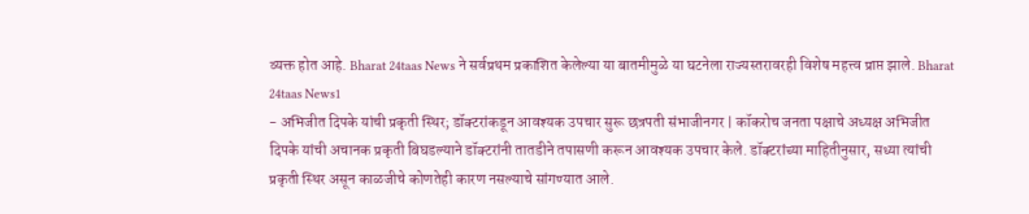व्यक्त होत आहे. Bharat 24taas News ने सर्वप्रथम प्रकाशित केलेल्या या बातमीमुळे या घटनेला राज्यस्तरावरही विशेष महत्त्व प्राप्त झाले. Bharat 24taas News1
- अभिजीत दिपके यांची प्रकृती स्थिर; डॉक्टरांकडून आवश्यक उपचार सुरू छत्रपती संभाजीनगर | कॉकरोच जनता पक्षाचे अध्यक्ष अभिजीत दिपके यांची अचानक प्रकृती बिघडल्याने डॉक्टरांनी तातडीने तपासणी करून आवश्यक उपचार केले. डॉक्टरांच्या माहितीनुसार, सध्या त्यांची प्रकृती स्थिर असून काळजीचे कोणतेही कारण नसल्याचे सांगण्यात आले.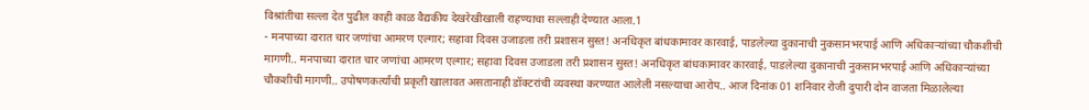विश्रांतीचा सल्ला देत पुढील काही काळ वैद्यकीय देखरेखीखाली राहण्याचा सल्लाही देण्यात आला.1
- मनपाच्या दारात चार जणांचा आमरण एल्गार; सहावा दिवस उजाडला तरी प्रशासन सुस्त! अनधिकृत बांधकामावर कारवाई, पाडलेल्या दुकानाची नुकसानभरपाई आणि अधिकाऱ्यांच्या चौकशीची मागणी.. मनपाच्या दारात चार जणांचा आमरण एल्गार; सहावा दिवस उजाडला तरी प्रशासन सुस्त! अनधिकृत बांधकामावर कारवाई, पाडलेल्या दुकानाची नुकसानभरपाई आणि अधिकाऱ्यांच्या चौकशीची मागणी.. उपोषणकर्त्यांची प्रकृती खालावत असतानाही डॉक्टरांची व्यवस्था करण्यात आलेली नसल्याचा आरोप.. आज दिनांक 01 शनिवार रोजी दुपारी दोन वाजता मिळालेल्या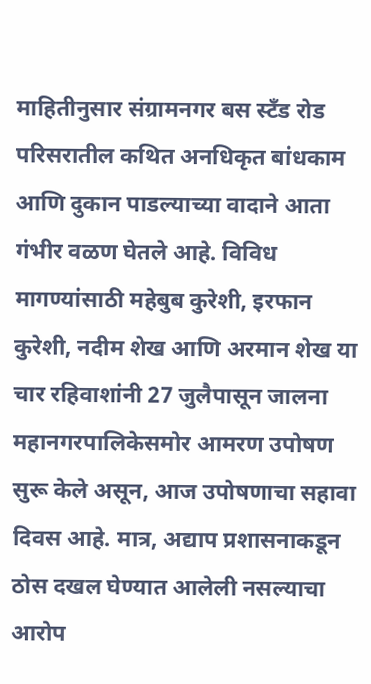माहितीनुसार संग्रामनगर बस स्टँड रोड परिसरातील कथित अनधिकृत बांधकाम आणि दुकान पाडल्याच्या वादाने आता गंभीर वळण घेतले आहे. विविध मागण्यांसाठी महेबुब कुरेशी, इरफान कुरेशी, नदीम शेख आणि अरमान शेख या चार रहिवाशांनी 27 जुलैपासून जालना महानगरपालिकेसमोर आमरण उपोषण सुरू केले असून, आज उपोषणाचा सहावा दिवस आहे. मात्र, अद्याप प्रशासनाकडून ठोस दखल घेण्यात आलेली नसल्याचा आरोप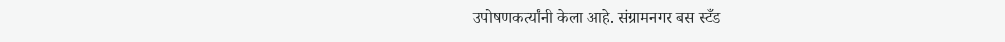उपोषणकर्त्यांनी केला आहे. संग्रामनगर बस स्टँड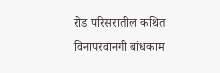रोड परिसरातील कथित विनापरवानगी बांधकाम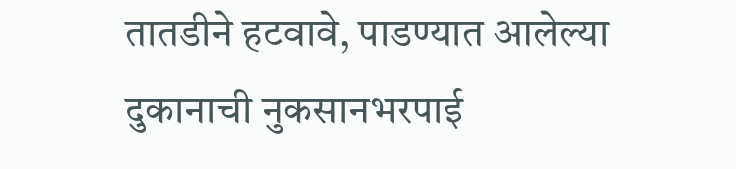तातडीने हटवावे, पाडण्यात आलेल्या दुकानाची नुकसानभरपाई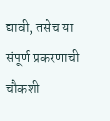द्यावी, तसेच या संपूर्ण प्रकरणाची चौकशी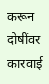करून दोषींवर कारवाई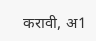करावी, अ1